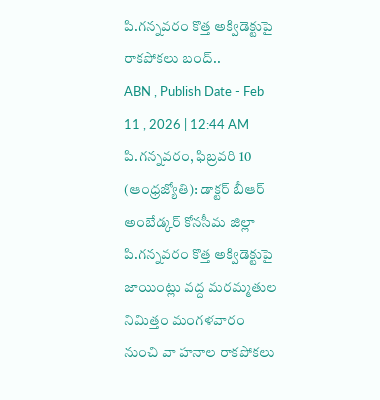పి.గన్నవరం కొత్త అక్విడెక్టుపై రాకపోకలు బంద్..
ABN , Publish Date - Feb 11 , 2026 | 12:44 AM
పి.గన్నవరం, ఫిబ్రవరి 10 (ఆంధ్రజ్యోతి): డాక్టర్ బీఆర్ అంబేడ్కర్ కోనసీమ జిల్లా పి.గన్నవరం కొత్త అక్విడెక్టుపై జాయింట్లు వద్ద మరమ్మతుల నిమిత్తం మంగళవారం నుంచి వా హనాల రాకపోకలు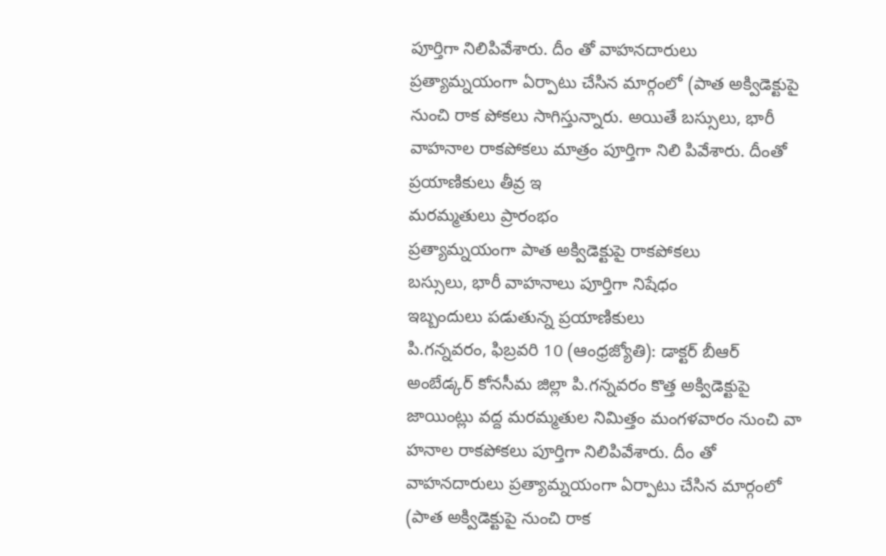పూర్తిగా నిలిపివేశారు. దీం తో వాహనదారులు ప్రత్యామ్నయంగా ఏర్పాటు చేసిన మార్గంలో (పాత అక్విడెక్టుపై నుంచి రాక పోకలు సాగిస్తున్నారు. అయితే బస్సులు, భారీ వాహనాల రాకపోకలు మాత్రం పూర్తిగా నిలి పివేశారు. దీంతో ప్రయాణికులు తీవ్ర ఇ
మరమ్మతులు ప్రారంభం
ప్రత్యామ్నయంగా పాత అక్విడెక్టుపై రాకపోకలు
బస్సులు, భారీ వాహనాలు పూర్తిగా నిషేధం
ఇబ్బందులు పడుతున్న ప్రయాణికులు
పి.గన్నవరం, ఫిబ్రవరి 10 (ఆంధ్రజ్యోతి): డాక్టర్ బీఆర్ అంబేడ్కర్ కోనసీమ జిల్లా పి.గన్నవరం కొత్త అక్విడెక్టుపై జాయింట్లు వద్ద మరమ్మతుల నిమిత్తం మంగళవారం నుంచి వా హనాల రాకపోకలు పూర్తిగా నిలిపివేశారు. దీం తో వాహనదారులు ప్రత్యామ్నయంగా ఏర్పాటు చేసిన మార్గంలో (పాత అక్విడెక్టుపై నుంచి రాక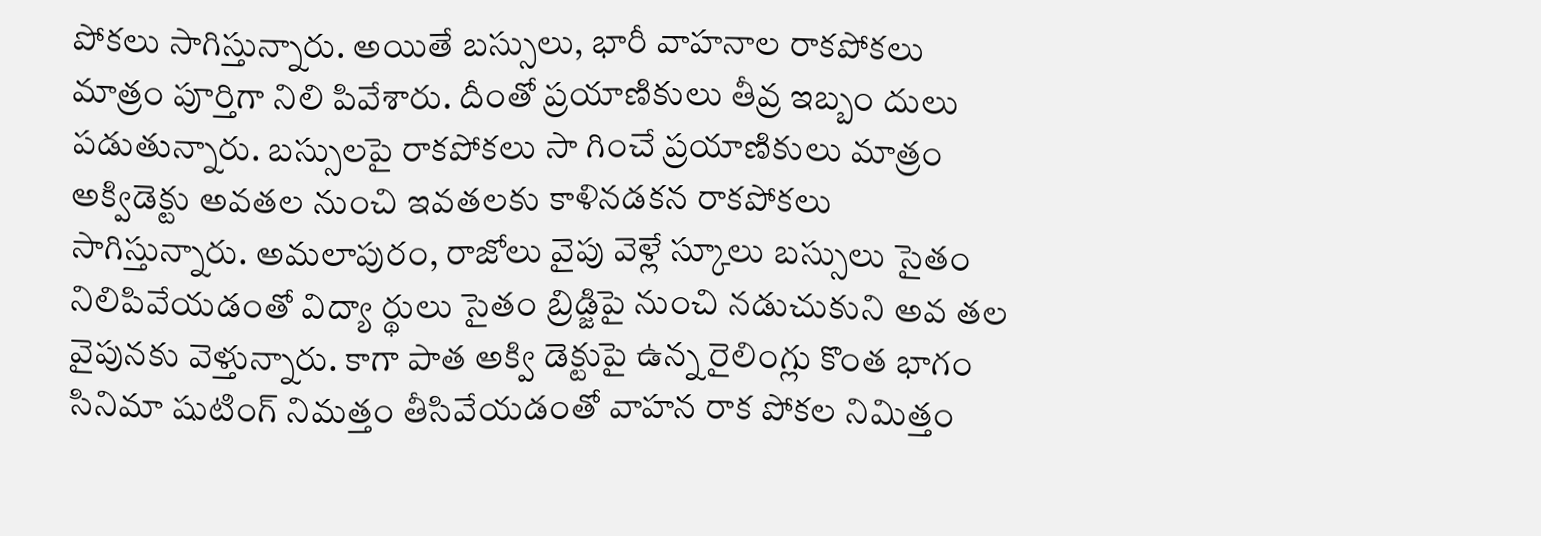పోకలు సాగిస్తున్నారు. అయితే బస్సులు, భారీ వాహనాల రాకపోకలు మాత్రం పూర్తిగా నిలి పివేశారు. దీంతో ప్రయాణికులు తీవ్ర ఇబ్బం దులు పడుతున్నారు. బస్సులపై రాకపోకలు సా గించే ప్రయాణికులు మాత్రం అక్విడెక్టు అవతల నుంచి ఇవతలకు కాళినడకన రాకపోకలు సాగిస్తున్నారు. అమలాపురం, రాజోలు వైపు వెళ్లే స్కూలు బస్సులు సైతం నిలిపివేయడంతో విద్యా ర్థులు సైతం బ్రిడ్జిపై నుంచి నడుచుకుని అవ తల వైపునకు వెళ్తున్నారు. కాగా పాత అక్వి డెక్టుపై ఉన్న రైలింగ్లు కొంత భాగం సినిమా షుటింగ్ నిమత్తం తీసివేయడంతో వాహన రాక పోకల నిమిత్తం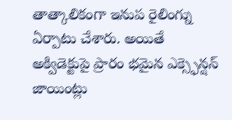తాత్కాలికంగా ఇనుప రైలింగ్ను ఏర్పాటు చేశారు. అయితే అక్విడెక్టుపై ప్రారం భమైన ఎక్స్ఫెన్షన్ జాయింట్లు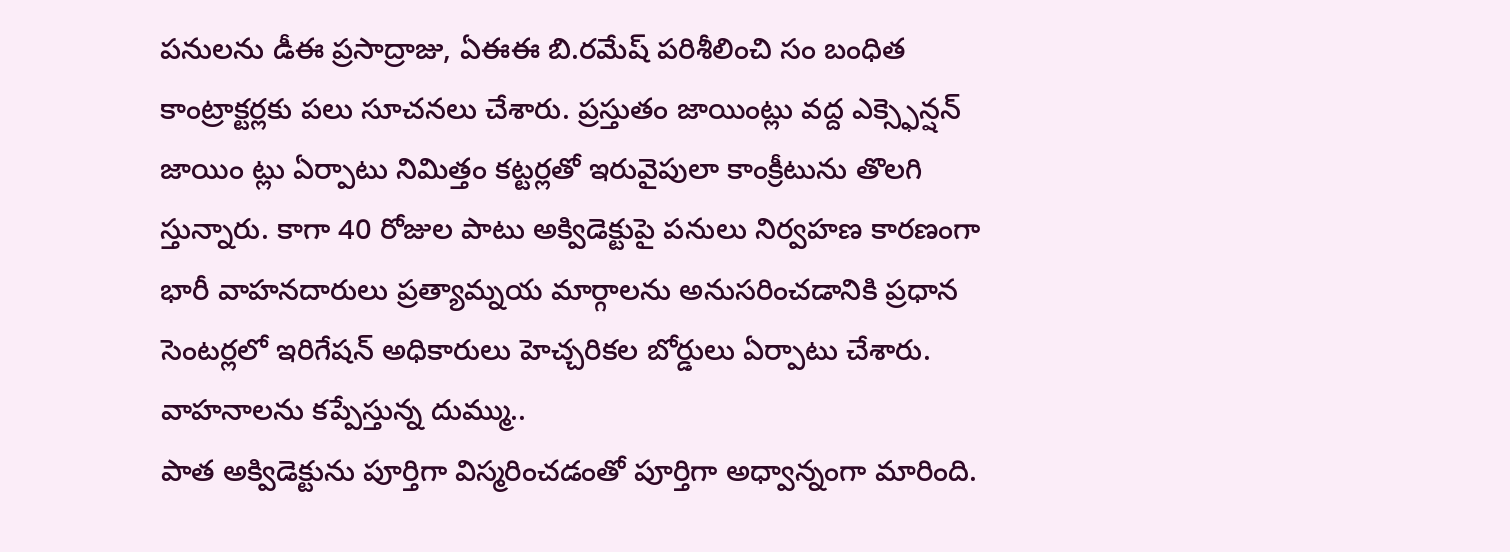పనులను డీఈ ప్రసాద్రాజు, ఏఈఈ బి.రమేష్ పరిశీలించి సం బంధిత కాంట్రాక్టర్లకు పలు సూచనలు చేశారు. ప్రస్తుతం జాయింట్లు వద్ద ఎక్స్ఫెన్షన్ జాయిం ట్లు ఏర్పాటు నిమిత్తం కట్టర్లతో ఇరువైపులా కాంక్రీటును తొలగి స్తున్నారు. కాగా 40 రోజుల పాటు అక్విడెక్టుపై పనులు నిర్వహణ కారణంగా భారీ వాహనదారులు ప్రత్యామ్నయ మార్గాలను అనుసరించడానికి ప్రధాన సెంటర్లలో ఇరిగేషన్ అధికారులు హెచ్చరికల బోర్డులు ఏర్పాటు చేశారు.
వాహనాలను కప్పేస్తున్న దుమ్ము..
పాత అక్విడెక్టును పూర్తిగా విస్మరించడంతో పూర్తిగా అధ్వాన్నంగా మారింది.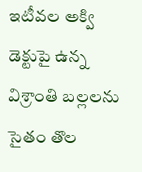ఇటీవల అక్వి డెక్టుపై ఉన్న విశ్రాంతి బల్లలను సైతం తొల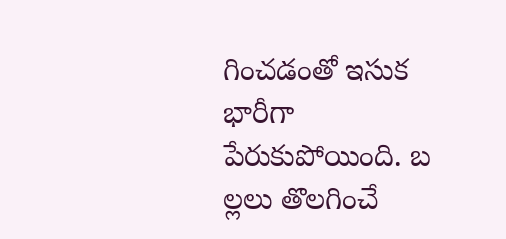గించడంతో ఇసుక భారీగా పేరుకుపోయింది. బ ల్లలు తొలగించే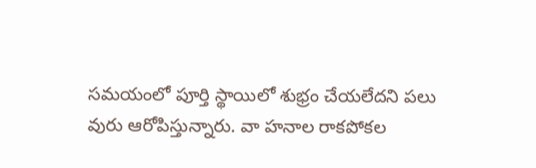సమయంలో పూర్తి స్థాయిలో శుభ్రం చేయలేదని పలు వురు ఆరోపిస్తున్నారు. వా హనాల రాకపోకల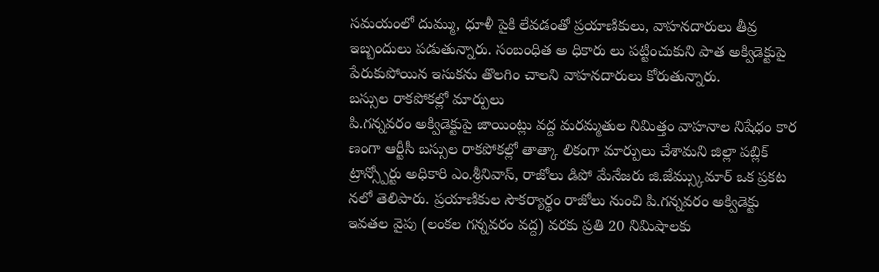సమయంలో దుమ్ము, ధూళీ పైకి లేవడంతో ప్రయాణికులు, వాహనదారులు తీవ్ర ఇబ్బందులు పడుతున్నారు. సంబంధిత అ ధికారు లు పట్టించుకుని పాత అక్విడెక్టుపై పేరుకుపోయిన ఇసుకను తొలగిం చాలని వాహనదారులు కోరుతున్నారు.
బస్సుల రాకపోకల్లో మార్పులు
పి.గన్నవరం అక్విడెక్టుపై జాయింట్లు వద్ద మరమ్మతుల నిమిత్తం వాహనాల నిషేధం కార ణంగా ఆర్టీసీ బస్సుల రాకపోకల్లో తాత్కా లికంగా మార్పులు చేశామని జిల్లా పబ్లిక్ ట్రాన్స్పోర్టు అధికారి ఎం.శ్రీనివాస్, రాజోలు డిపో మేనేజరు జి.జేమ్స్కుమార్ ఒక ప్రకట నలో తెలిపారు. ప్రయాణికుల సౌకర్యార్థం రాజోలు నుంచి పి.గన్నవరం అక్విడెక్టు ఇవతల వైపు (లంకల గన్నవరం వద్ద) వరకు ప్రతి 20 నిమిషాలకు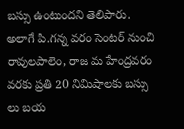బస్సు ఉంటుందని తెలిపారు. అలాగే పి.గన్న వరం సెంటర్ నుంచి రావులపాలెం, రాజ మ హేంద్రవరం వరకు ప్రతి 20 నిమిషాలకు బస్సు లు బయ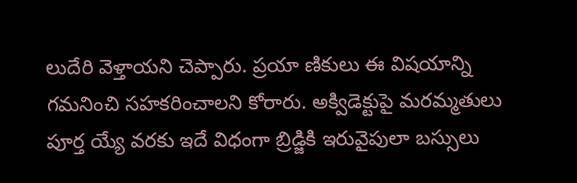లుదేరి వెళ్తాయని చెప్పారు. ప్రయా ణికులు ఈ విషయాన్ని గమనించి సహకరించాలని కోరారు. అక్విడెక్టుపై మరమ్మతులు పూర్త య్యే వరకు ఇదే విధంగా బ్రిడ్జికి ఇరువైపులా బస్సులు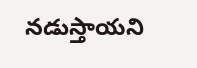నడుస్తాయని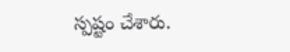స్పష్టం చేశారు.